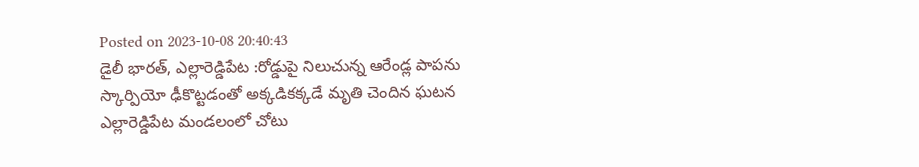Posted on 2023-10-08 20:40:43
డైలీ భారత్, ఎల్లారెడ్డిపేట :రోడ్డుపై నిలుచున్న ఆరేండ్ల పాపను స్కార్పియో ఢీకొట్టడంతో అక్కడికక్కడే మృతి చెందిన ఘటన ఎల్లారెడ్డిపేట మండలంలో చోటు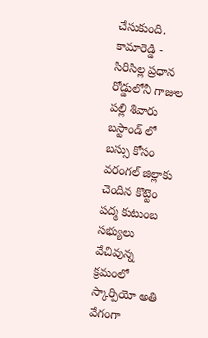చేసుకుంది. కామారెడ్డి - సిరిసిల్ల ప్రధాన రోడ్డులోనీ గాజుల పల్లి శివారు బస్టాండ్ లో బస్సు కోసం వరంగల్ జిల్లాకు చెందిన కొట్టెం పద్మ కుటుంబ సభ్యులు వేచివున్న క్రమంలో స్కార్పియో అతి వేగంగా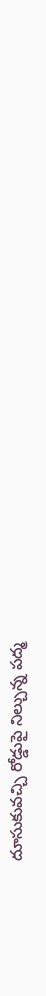దూసుకువచ్చి రోడ్డుపై నిల్చున్న పద్మ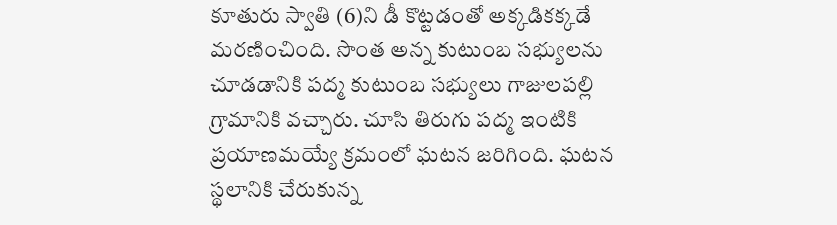కూతురు స్వాతి (6)ని డీ కొట్టడంతో అక్కడికక్కడే మరణించింది. సొంత అన్న కుటుంబ సభ్యులను చూడడానికి పద్మ కుటుంబ సభ్యులు గాజులపల్లి గ్రామానికి వచ్చారు. చూసి తిరుగు పద్మ ఇంటికి ప్రయాణమయ్యే క్రమంలో ఘటన జరిగింది. ఘటన స్థలానికి చేరుకున్న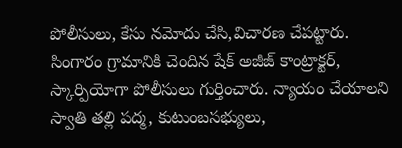పోలీసులు, కేసు నమోదు చేసి,విచారణ చేపట్టారు. సింగారం గ్రామానికి చెందిన షేక్ అజీజ్ కాంట్రాక్టర్, స్కార్పియోగా పోలీసులు గుర్తించారు. న్యాయం చేయాలని స్వాతి తల్లి పద్మ, కుటుంబసభ్యులు,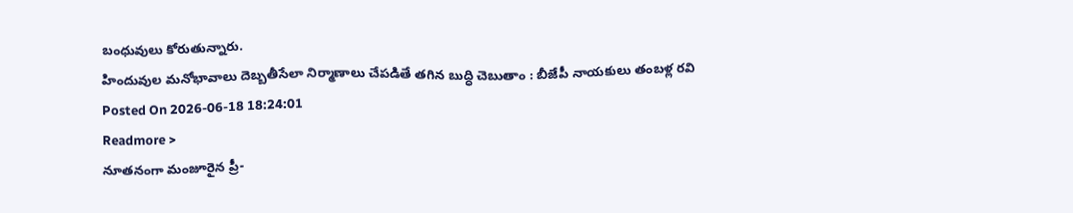బంధువులు కోరుతున్నారు.
హిందువుల మనోభావాలు దెబ్బతీసేలా నిర్మాణాలు చేపడితే తగిన బుద్ధి చెబుతాం : బీజేపీ నాయకులు తంబళ్ల రవి
Posted On 2026-06-18 18:24:01
Readmore >
నూతనంగా మంజూరైన ప్రీ-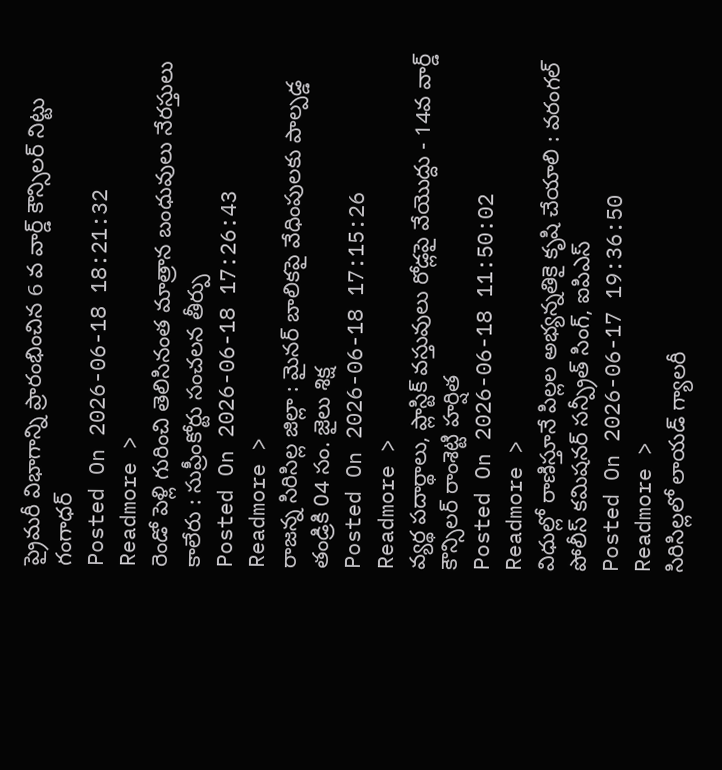ప్రైమరీ విభాగాన్ని ప్రారంభించిన 6 వ వార్డ్ కౌన్సిలర్ నిట్టు గంగాధర్
Posted On 2026-06-18 18:21:32
Readmore >
రెండో పెళ్లి గురించి తెలిసినంత మాత్రాన బంధువులు నేరస్తులు కాలేరు : సుప్రీంకోర్టు సంచలన తీర్పు
Posted On 2026-06-18 17:26:43
Readmore >
రాజన్న సిరిసిల్ల జిల్లా : మైనర్ బాలికపై వేధింపులకు పాల్పడ్డ తండ్రికి 04 సం. జైలు శిక్ష
Posted On 2026-06-18 17:15:26
Readmore >
వ్యర్థ పదార్థాలు, ప్లాస్టిక్ వస్తువులు రోడ్లపై వేయొద్దు - 14వ వార్డ్ కౌన్సిలర్ రాంశెట్టి హర్షిత
Posted On 2026-06-18 11:50:02
Readmore >
విధుల్లో రాణిస్తూనే పిల్లల అభ్యన్నతికై కృషి చేయాలి : వరంగల్ పోలీస్ కమిషనర్ సన్ప్రీత్ సింగ్, ఐపిఎస్
Posted On 2026-06-17 19:36:50
Readmore >
సిరిసిల్లలో లాయడ్ గ్యాలరీ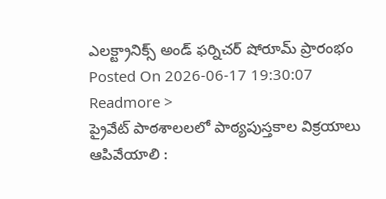ఎలక్ట్రానిక్స్ అండ్ ఫర్నిచర్ షోరూమ్ ప్రారంభం
Posted On 2026-06-17 19:30:07
Readmore >
ప్రైవేట్ పాఠశాలలలో పాఠ్యపుస్తకాల విక్రయాలు ఆపివేయాలి :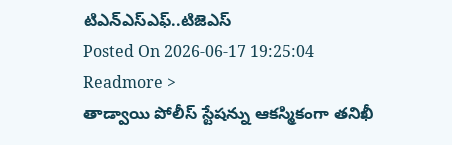టిఎన్ఎస్ఎఫ్..టిజెఎస్
Posted On 2026-06-17 19:25:04
Readmore >
తాడ్వాయి పోలీస్ స్టేషన్ను ఆకస్మికంగా తనిఖీ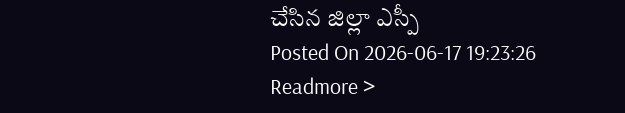చేసిన జిల్లా ఎస్పీ
Posted On 2026-06-17 19:23:26
Readmore >